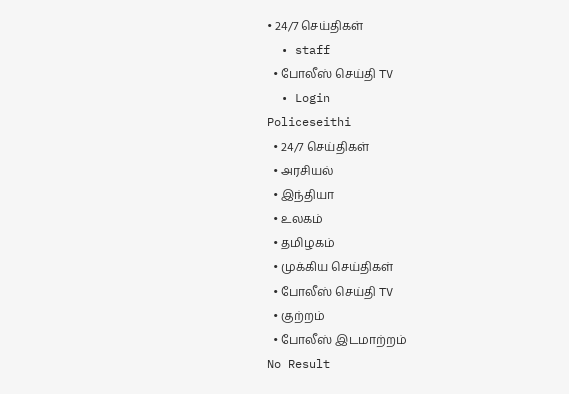• 24/7 செய்திகள்
  • staff
  • போலீஸ் செய்தி TV
  • Login
Policeseithi
  • 24/7 செய்திகள்
  • அரசியல்
  • இந்தியா
  • உலகம்
  • தமிழகம்
  • முக்கிய செய்திகள்
  • போலீஸ் செய்தி TV
  • குற்றம்
  • போலீஸ் இடமாற்றம்
No Result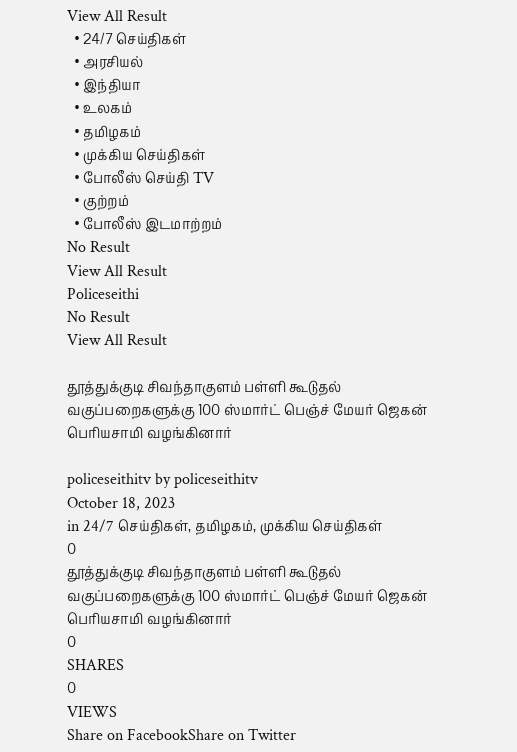View All Result
  • 24/7 செய்திகள்
  • அரசியல்
  • இந்தியா
  • உலகம்
  • தமிழகம்
  • முக்கிய செய்திகள்
  • போலீஸ் செய்தி TV
  • குற்றம்
  • போலீஸ் இடமாற்றம்
No Result
View All Result
Policeseithi
No Result
View All Result

தூத்துக்குடி சிவந்தாகுளம் பள்ளி கூடுதல் வகுப்பறைகளுக்கு 100 ஸ்மார்ட் பெஞ்ச் மேயர் ஜெகன் பெரியசாமி வழங்கினார்

policeseithitv by policeseithitv
October 18, 2023
in 24/7 செய்திகள், தமிழகம், முக்கிய செய்திகள்
0
தூத்துக்குடி சிவந்தாகுளம் பள்ளி கூடுதல் வகுப்பறைகளுக்கு 100 ஸ்மார்ட் பெஞ்ச் மேயர் ஜெகன் பெரியசாமி வழங்கினார்
0
SHARES
0
VIEWS
Share on FacebookShare on Twitter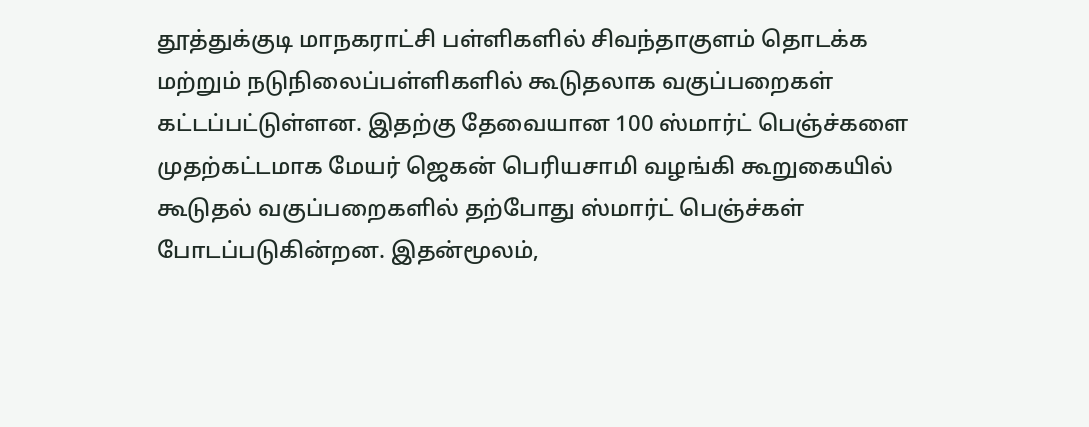தூத்துக்குடி மாநகராட்சி பள்ளிகளில் சிவந்தாகுளம் தொடக்க மற்றும் நடுநிலைப்பள்ளிகளில் கூடுதலாக வகுப்பறைகள் கட்டப்பட்டுள்ளன. இதற்கு தேவையான 100 ஸ்மார்ட் பெஞ்ச்களை முதற்கட்டமாக மேயர் ஜெகன் பெரியசாமி வழங்கி கூறுகையில் கூடுதல் வகுப்பறைகளில் தற்போது ஸ்மார்ட் பெஞ்ச்கள் போடப்படுகின்றன. இதன்மூலம்,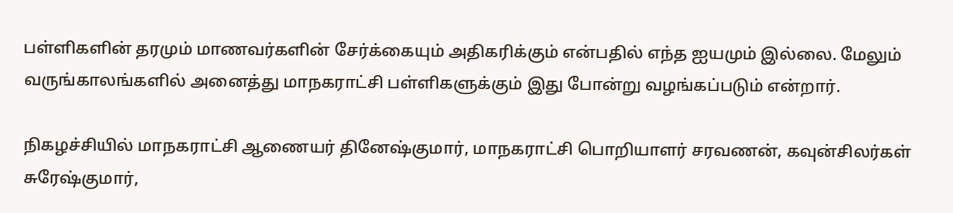பள்ளிகளின் தரமும் மாணவர்களின் சேர்க்கையும் அதிகரிக்கும் என்பதில் எந்த ஐயமும் இல்லை. மேலும் வருங்காலங்களில் அனைத்து மாநகராட்சி பள்ளிகளுக்கும் இது போன்று வழங்கப்படும் என்றார்.

நிகழச்சியில் மாநகராட்சி ஆணையர் தினேஷ்குமார், மாநகராட்சி பொறியாளர் சரவணன், கவுன்சிலர்கள் சுரேஷ்குமார்,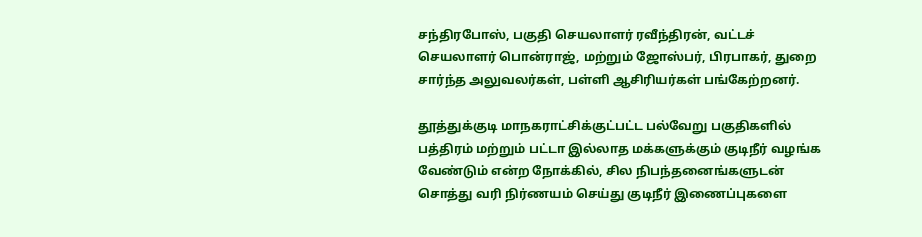சந்திரபோஸ், பகுதி செயலாளர் ரவீந்திரன், வட்டச் செயலாளர் பொன்ராஜ், மற்றும் ஜோஸ்பர், பிரபாகர், துறை சார்ந்த அலுவலர்கள், பள்ளி ஆசிரியர்கள் பங்கேற்றனர்.

தூத்துக்குடி மாநகராட்சிக்குட்பட்ட பல்வேறு பகுதிகளில் பத்திரம் மற்றும் பட்டா இல்லாத மக்களுக்கும் குடிநீர் வழங்க வேண்டும் என்ற நோக்கில், சில நிபந்தனைங்களுடன் சொத்து வரி நிர்ணயம் செய்து குடிநீர் இணைப்புகளை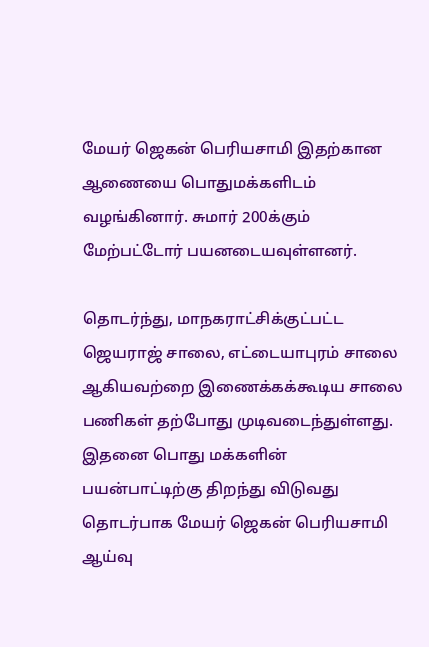மேயர் ஜெகன் பெரியசாமி இதற்கான ஆணையை பொதுமக்களிடம் வழங்கினார். சுமார் 200க்கும் மேற்பட்டோர் பயனடையவுள்ளனர்.

தொடர்ந்து, மாநகராட்சிக்குட்பட்ட ஜெயராஜ் சாலை, எட்டையாபுரம் சாலை ஆகியவற்றை இணைக்கக்கூடிய சாலை பணிகள் தற்போது முடிவடைந்துள்ளது. இதனை பொது மக்களின் பயன்பாட்டிற்கு திறந்து விடுவது தொடர்பாக மேயர் ஜெகன் பெரியசாமி ஆய்வு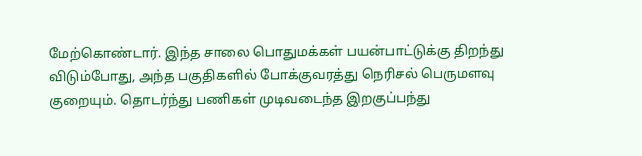மேற்கொண்டார். இந்த சாலை பொதுமக்கள் பயன்பாட்டுக்கு திறந்து விடும்போது, அந்த பகுதிகளில் போக்குவரத்து நெரிசல் பெருமளவு குறையும். தொடர்ந்து பணிகள் முடிவடைந்த இறகுப்பந்து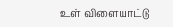உள் விளையாட்டு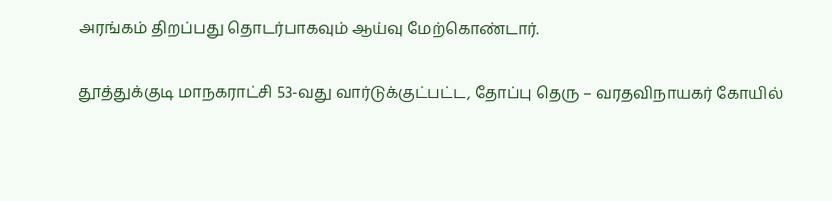அரங்கம் திறப்பது தொடர்பாகவும் ஆய்வு மேற்கொண்டார்.

தூத்துக்குடி மாநகராட்சி 53-வது வார்டுக்குட்பட்ட, தோப்பு தெரு – வரதவிநாயகர் கோயில்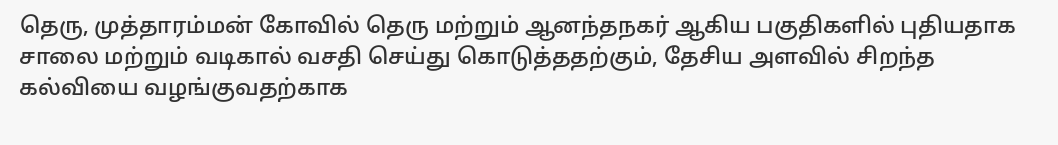தெரு, முத்தாரம்மன் கோவில் தெரு மற்றும் ஆனந்தநகர் ஆகிய பகுதிகளில் புதியதாக சாலை மற்றும் வடிகால் வசதி செய்து கொடுத்ததற்கும், தேசிய அளவில் சிறந்த கல்வியை வழங்குவதற்காக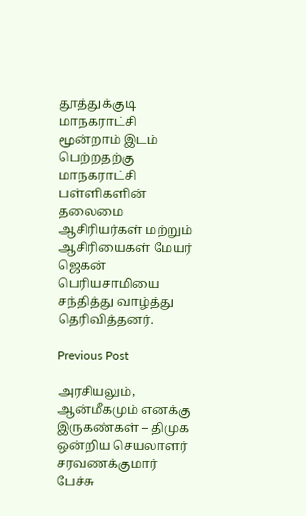தூத்துக்குடி மாநகராட்சி மூன்றாம் இடம் பெற்றதற்கு மாநகராட்சி பள்ளிகளின் தலைமை ஆசிரியர்கள் மற்றும் ஆசிரியைகள் மேயர் ஜெகன் பெரியசாமியை சந்தித்து வாழ்த்து தெரிவித்தனர்.

Previous Post

அரசியலும், ஆன்மீகமும் எனக்கு இருகண்கள் – திமுக ஒன்றிய செயலாளர் சரவணக்குமார் பேச்சு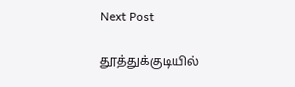Next Post

தூத்துக்குடியில்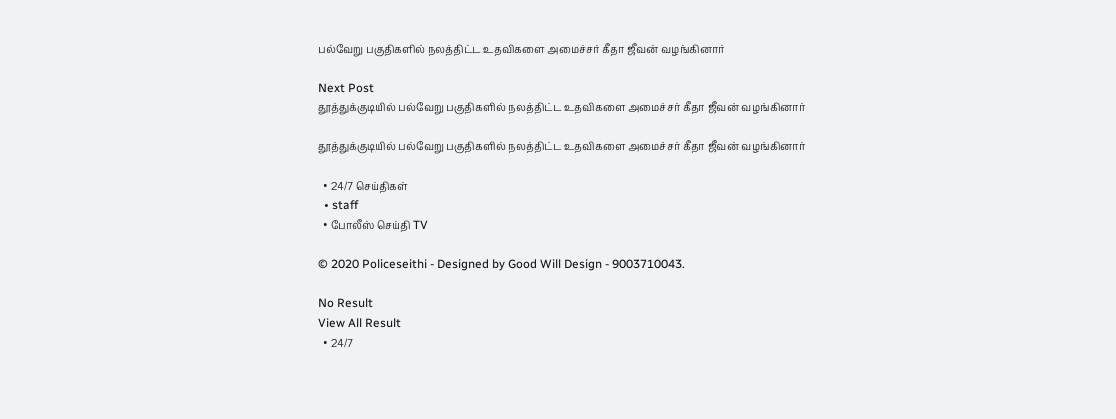பல்வேறு பகுதிகளில் நலத்திட்ட உதவிகளை அமைச்சர் கீதா ஜீவன் வழங்கினார்

Next Post
தூத்துக்குடியில் பல்வேறு பகுதிகளில் நலத்திட்ட உதவிகளை அமைச்சர் கீதா ஜீவன் வழங்கினார்

தூத்துக்குடியில் பல்வேறு பகுதிகளில் நலத்திட்ட உதவிகளை அமைச்சர் கீதா ஜீவன் வழங்கினார்

  • 24/7 செய்திகள்
  • staff
  • போலீஸ் செய்தி TV

© 2020 Policeseithi - Designed by Good Will Design - 9003710043.

No Result
View All Result
  • 24/7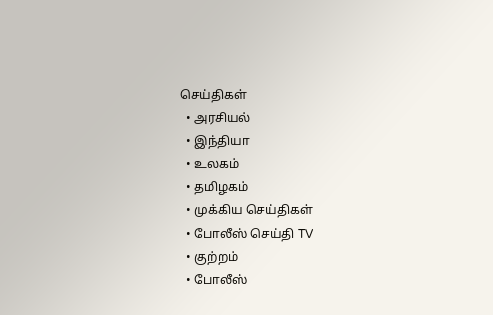செய்திகள்
  • அரசியல்
  • இந்தியா
  • உலகம்
  • தமிழகம்
  • முக்கிய செய்திகள்
  • போலீஸ் செய்தி TV
  • குற்றம்
  • போலீஸ்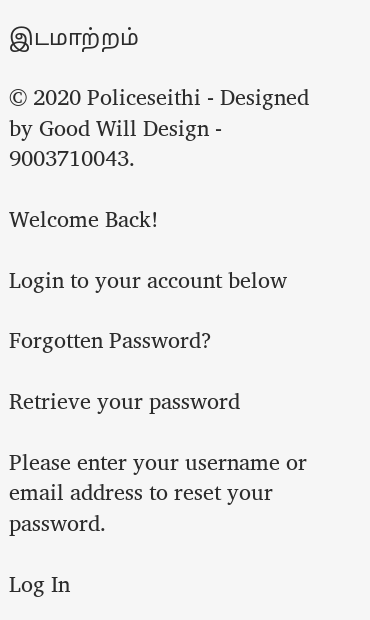இடமாற்றம்

© 2020 Policeseithi - Designed by Good Will Design - 9003710043.

Welcome Back!

Login to your account below

Forgotten Password?

Retrieve your password

Please enter your username or email address to reset your password.

Log In